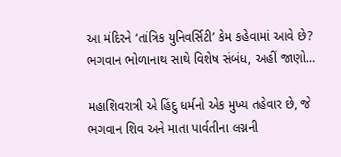આ મંદિરને ‘તાંત્રિક યુનિવર્સિટી’ કેમ કહેવામાં આવે છે? ભગવાન ભોળાનાથ સાથે વિશેષ સંબંધ, અહીં જાણો…

મહાશિવરાત્રી એ હિંદુ ધર્મનો એક મુખ્ય તહેવાર છે, જે ભગવાન શિવ અને માતા પાર્વતીના લગ્નની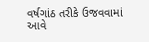વર્ષગાંઠ તરીકે ઉજવવામાં આવે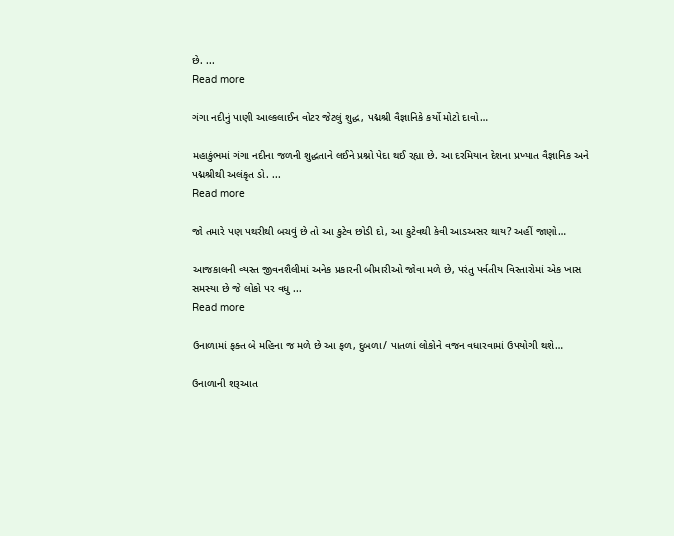છે. ...
Read more

ગંગા નદીનું પાણી આલ્કલાઈન વોટર જેટલું શુદ્ધ, પદ્મશ્રી વૈજ્ઞાનિકે કર્યો મોટો દાવો…

મહાકુંભમાં ગંગા નદીના જળની શુદ્ધતાને લઈને પ્રશ્નો પેદા થઈ રહ્યા છે. આ દરમિયાન દેશના પ્રખ્યાત વૈજ્ઞાનિક અને પદ્મશ્રીથી અલંકૃત ડો. ...
Read more

જો તમારે પણ પથરીથી બચવું છે તો આ કુટેવ છોડી દો, આ કુટેવથી કેવી આડઅસર થાય? અ‍હીં જાણો…

આજકાલની વ્યસ્ત જીવનશૈલીમાં અનેક પ્રકારની બીમારીઓ જોવા મળે છે, પરંતુ પર્વતીય વિસ્તારોમાં એક ખાસ સમસ્યા છે જે લોકો પર વધુ ...
Read more

ઉનાળામાં ફક્ત બે મહિના જ મળે છે આ ફળ, દુબળા/ પાતળાં લોકોને વજન વધારવામાં ઉપયોગી થશે…

ઉનાળાની શરૂઆત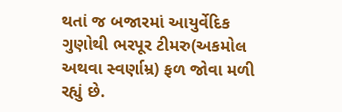થતાં જ બજારમાં આયુર્વેદિક ગુણોથી ભરપૂર ટીમરુ(અકમોલ અથવા સ્વર્ણામ્ર) ફળ જોવા મળી રહ્યું છે.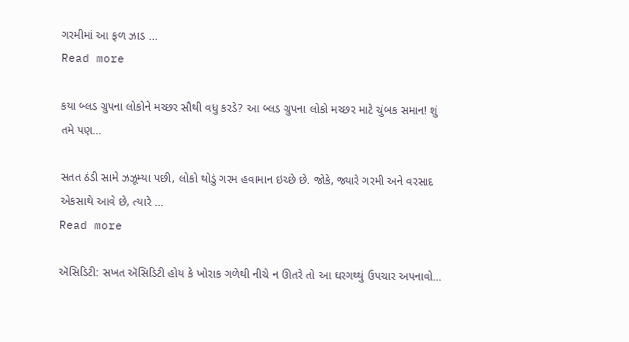ગરમીમાં આ ફળ ઝાડ ...
Read more

કયા બ્લડ ગ્રુપના લોકોને મચ્છર સૌથી વધુ કરડે? આ બ્લડ ગ્રુપના લોકો મચ્છર માટે ચુંબક સમાન! શું તમે પણ…

સતત ઠંડી સામે ઝઝૂમ્યા પછી, લોકો થોડું ગરમ હવામાન ઇચ્છે છે. જોકે, જ્યારે ગરમી અને વરસાદ એકસાથે આવે છે, ત્યારે ...
Read more

ઍસિડિટી: સખત ઍસિડિટી હોય કે ખોરાક ગળેથી નીચે ન ઊતરે તો આ ઘરગથ્થું ઉપચાર અપનાવો…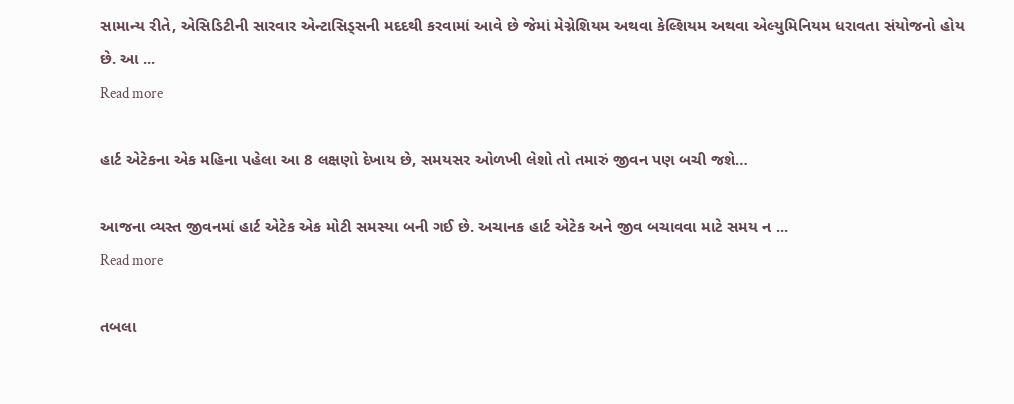સામાન્ય રીતે, એસિડિટીની સારવાર એન્ટાસિડ્સની મદદથી કરવામાં આવે છે જેમાં મેગ્નેશિયમ અથવા કેલ્શિયમ અથવા એલ્યુમિનિયમ ધરાવતા સંયોજનો હોય છે. આ ...
Read more

હાર્ટ એટેકના એક મહિના પહેલા આ 8 લક્ષણો દેખાય છે, સમયસર ઓળખી લેશો તો તમારું જીવન પણ બચી જશે…

આજના વ્યસ્ત જીવનમાં હાર્ટ એટેક એક મોટી સમસ્યા બની ગઈ છે. અચાનક હાર્ટ એટેક અને જીવ બચાવવા માટે સમય ન ...
Read more

તબલા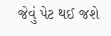જેવું પેટ થઈ જશે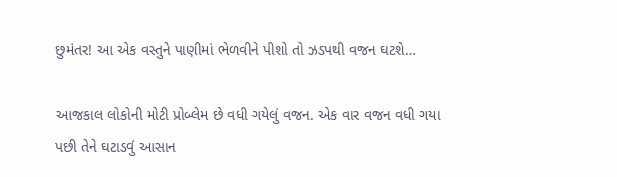છુમંતર! આ એક વસ્તુને પાણીમાં ભેળવીને પીશો તો ઝડપથી વજન ઘટશે…

આજકાલ લોકોની મોટી પ્રોબ્લેમ છે વધી ગયેલું વજન. એક વાર વજન વધી ગયા પછી તેને ઘટાડવું આસાન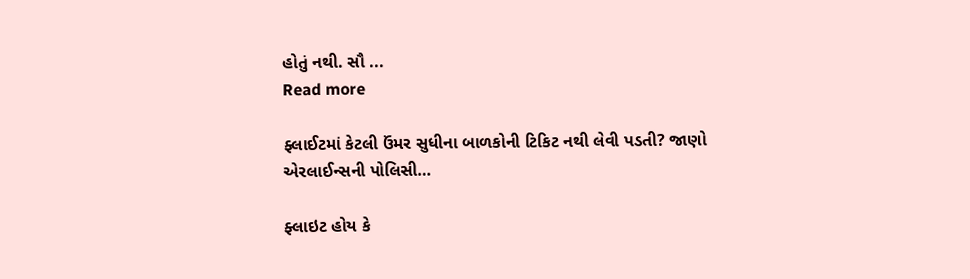હોતું નથી. સૌ ...
Read more

ફ્લાઈટમાં કેટલી ઉંમર સુધીના બાળકોની ટિકિટ નથી લેવી પડતી? જાણો એરલાઈન્સની પોલિસી…

ફ્લાઇટ હોય કે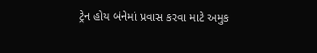ટ્રેન હોય બંનેમાં પ્રવાસ કરવા માટે અમુક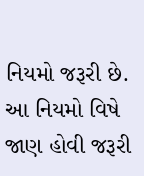નિયમો જરૂરી છે. આ નિયમો વિષે જાણ હોવી જરૂરી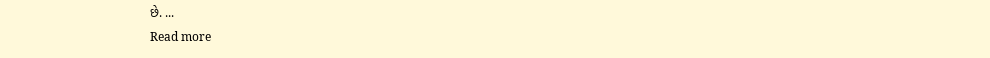છે. ...
Read more